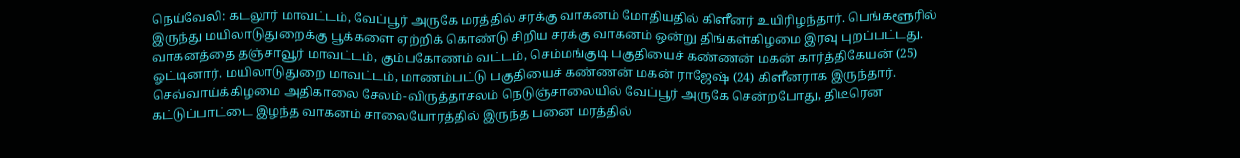நெய்வேலி: கடலூர் மாவட்டம், வேப்பூர் அருகே மரத்தில் சரக்கு வாகனம் மோதியதில் கிளீனர் உயிரிழந்தார். பெங்களூரில் இருந்து மயிலாடுதுறைக்கு பூக்களை ஏற்றிக் கொண்டு சிறிய சரக்கு வாகனம் ஒன்று திங்கள்கிழமை இரவு புறப்பட்டது. வாகனத்தை தஞ்சாவூர் மாவட்டம், கும்பகோணம் வட்டம், செம்மங்குடி பகுதியைச் கண்ணன் மகன் கார்த்திகேயன் (25) ஓட்டினார். மயிலாடுதுறை மாவட்டம், மாணம்பட்டு பகுதியைச் கண்ணன் மகன் ராஜேஷ் (24) கிளீனராக இருந்தார். செவ்வாய்க்கிழமை அதிகாலை சேலம்-விருத்தாசலம் நெடுஞ்சாலையில் வேப்பூர் அருகே சென்றபோது, திடீரென கட்டுப்பாட்டை இழந்த வாகனம் சாலையோரத்தில் இருந்த பனை மரத்தில்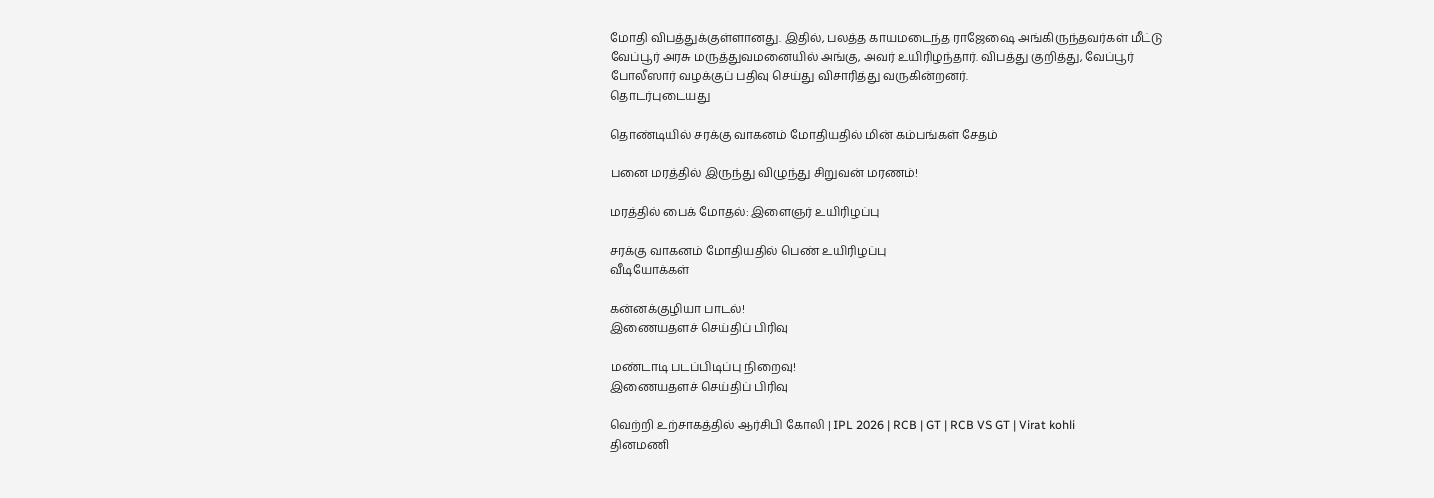மோதி விபத்துக்குள்ளானது. இதில், பலத்த காயமடைந்த ராஜேஷை அங்கிருந்தவர்கள் மீட்டு வேப்பூர் அரசு மருத்துவமனையில் அங்கு, அவர் உயிரிழந்தார். விபத்து குறித்து, வேப்பூர் போலீஸார் வழக்குப் பதிவு செய்து விசாரித்து வருகின்றனர்.
தொடர்புடையது

தொண்டியில் சரக்கு வாகனம் மோதியதில் மின் கம்பங்கள் சேதம்

பனை மரத்தில் இருந்து விழுந்து சிறுவன் மரணம்!

மரத்தில் பைக் மோதல்: இளைஞர் உயிரிழப்பு

சரக்கு வாகனம் மோதியதில் பெண் உயிரிழப்பு
வீடியோக்கள்

கன்னக்குழியா பாடல்!
இணையதளச் செய்திப் பிரிவு

மண்டாடி படப்பிடிப்பு நிறைவு!
இணையதளச் செய்திப் பிரிவு

வெற்றி உற்சாகத்தில் ஆர்சிபி கோலி | IPL 2026 | RCB | GT | RCB VS GT | Virat kohli
தினமணி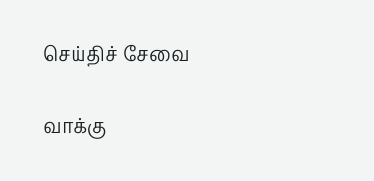செய்திச் சேவை

வாக்கு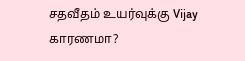சதவீதம் உயர்வுக்கு Vijay காரணமா?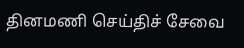தினமணி செய்திச் சேவை